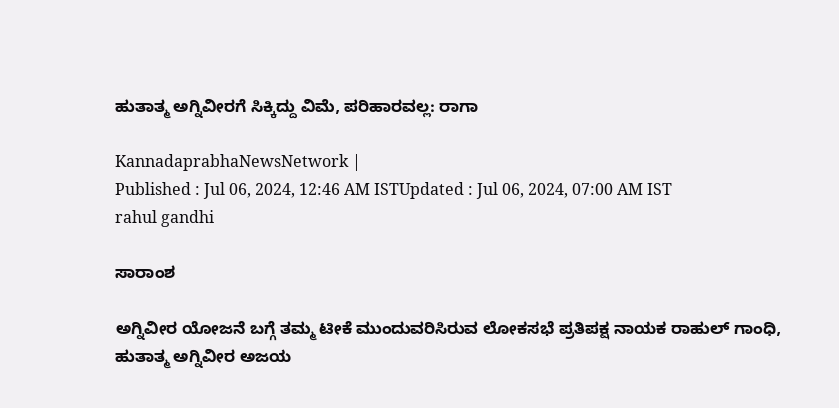ಹುತಾತ್ಮ ಅಗ್ನಿವೀರಗೆ ಸಿಕ್ಕಿದ್ದು ವಿಮೆ, ಪರಿಹಾರವಲ್ಲ: ರಾಗಾ

KannadaprabhaNewsNetwork |
Published : Jul 06, 2024, 12:46 AM ISTUpdated : Jul 06, 2024, 07:00 AM IST
rahul gandhi

ಸಾರಾಂಶ

ಅಗ್ನಿವೀರ ಯೋಜನೆ ಬಗ್ಗೆ ತಮ್ಮ ಟೀಕೆ ಮುಂದುವರಿಸಿರುವ ಲೋಕಸಭೆ ಪ್ರತಿಪಕ್ಷ ನಾಯಕ ರಾಹುಲ್‌ ಗಾಂಧಿ, ಹುತಾತ್ಮ ಅಗ್ನಿವೀರ ಅಜಯ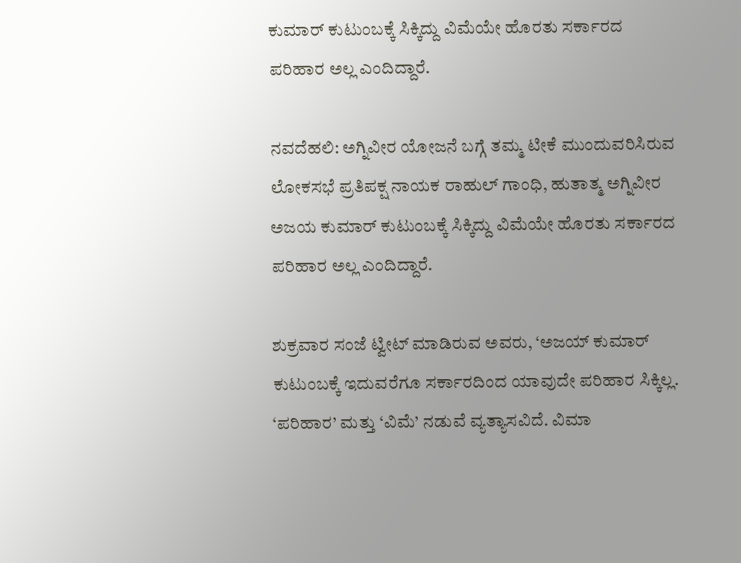ಕುಮಾರ್‌ ಕುಟುಂಬಕ್ಕೆ ಸಿಕ್ಕಿದ್ದು ವಿಮೆಯೇ ಹೊರತು ಸರ್ಕಾರದ ಪರಿಹಾರ ಅಲ್ಲ ಎಂದಿದ್ದಾರೆ.

ನವದೆಹಲಿ: ಅಗ್ನಿವೀರ ಯೋಜನೆ ಬಗ್ಗೆ ತಮ್ಮ ಟೀಕೆ ಮುಂದುವರಿಸಿರುವ ಲೋಕಸಭೆ ಪ್ರತಿಪಕ್ಷ ನಾಯಕ ರಾಹುಲ್‌ ಗಾಂಧಿ, ಹುತಾತ್ಮ ಅಗ್ನಿವೀರ ಅಜಯ ಕುಮಾರ್‌ ಕುಟುಂಬಕ್ಕೆ ಸಿಕ್ಕಿದ್ದು ವಿಮೆಯೇ ಹೊರತು ಸರ್ಕಾರದ ಪರಿಹಾರ ಅಲ್ಲ ಎಂದಿದ್ದಾರೆ.

ಶುಕ್ರವಾರ ಸಂಜೆ ಟ್ವೀಟ್‌ ಮಾಡಿರುವ ಅವರು, ‘ಅಜಯ್ ಕುಮಾರ್ ಕುಟುಂಬಕ್ಕೆ ಇದುವರೆಗೂ ಸರ್ಕಾರದಿಂದ ಯಾವುದೇ ಪರಿಹಾರ ಸಿಕ್ಕಿಲ್ಲ. ‘ಪರಿಹಾರ’ ಮತ್ತು ‘ವಿಮೆ’ ನಡುವೆ ವ್ಯತ್ಯಾಸವಿದೆ. ವಿಮಾ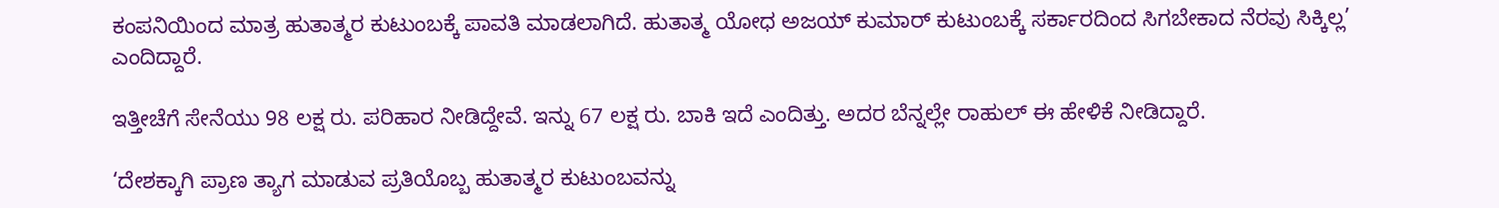ಕಂಪನಿಯಿಂದ ಮಾತ್ರ ಹುತಾತ್ಮರ ಕುಟುಂಬಕ್ಕೆ ಪಾವತಿ ಮಾಡಲಾಗಿದೆ. ಹುತಾತ್ಮ ಯೋಧ ಅಜಯ್ ಕುಮಾರ್ ಕುಟುಂಬಕ್ಕೆ ಸರ್ಕಾರದಿಂದ ಸಿಗಬೇಕಾದ ನೆರವು ಸಿಕ್ಕಿಲ್ಲ’ ಎಂದಿದ್ದಾರೆ.

ಇತ್ತೀಚೆಗೆ ಸೇನೆಯು 98 ಲಕ್ಷ ರು. ಪರಿಹಾರ ನೀಡಿದ್ದೇವೆ. ಇನ್ನು 67 ಲಕ್ಷ ರು. ಬಾಕಿ ಇದೆ ಎಂದಿತ್ತು. ಅದರ ಬೆನ್ನಲ್ಲೇ ರಾಹುಲ್‌ ಈ ಹೇಳಿಕೆ ನೀಡಿದ್ದಾರೆ.

‘ದೇಶಕ್ಕಾಗಿ ಪ್ರಾಣ ತ್ಯಾಗ ಮಾಡುವ ಪ್ರತಿಯೊಬ್ಬ ಹುತಾತ್ಮರ ಕುಟುಂಬವನ್ನು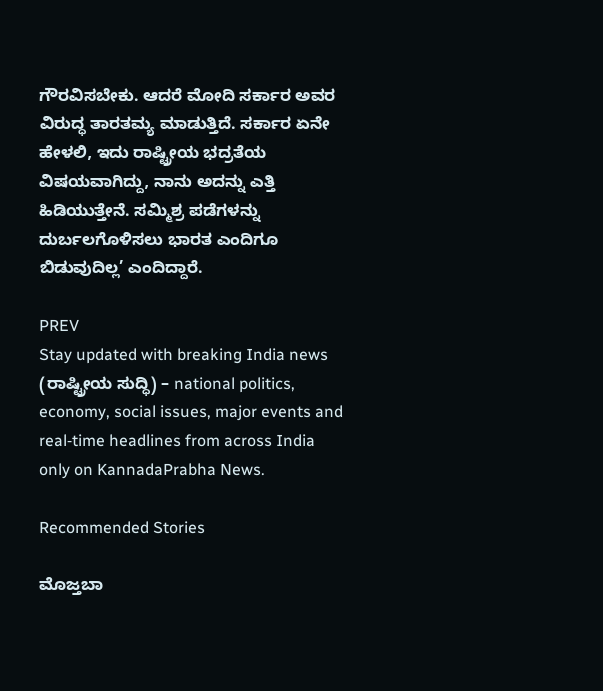ಗೌರವಿಸಬೇಕು. ಆದರೆ ಮೋದಿ ಸರ್ಕಾರ ಅವರ ವಿರುದ್ಧ ತಾರತಮ್ಯ ಮಾಡುತ್ತಿದೆ. ಸರ್ಕಾರ ಏನೇ ಹೇಳಲಿ, ಇದು ರಾಷ್ಟ್ರೀಯ ಭದ್ರತೆಯ ವಿಷಯವಾಗಿದ್ದು, ನಾನು ಅದನ್ನು ಎತ್ತಿ ಹಿಡಿಯುತ್ತೇನೆ. ಸಮ್ಮಿಶ್ರ ಪಡೆಗಳನ್ನು ದುರ್ಬಲಗೊಳಿಸಲು ಭಾರತ ಎಂದಿಗೂ ಬಿಡುವುದಿಲ್ಲ’ ಎಂದಿದ್ದಾರೆ.

PREV
Stay updated with breaking India news (ರಾಷ್ಟ್ರೀಯ ಸುದ್ಧಿ) – national politics, economy, social issues, major events and real‑time headlines from across India only on KannadaPrabha News.

Recommended Stories

ಮೊಜ್ತಬಾ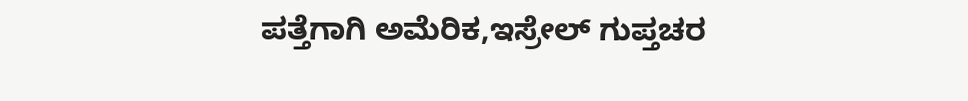ಪತ್ತೆಗಾಗಿ ಅಮೆರಿಕ,ಇಸ್ರೇಲ್‌ ಗುಪ್ತಚರ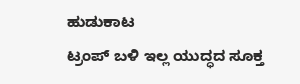ಹುಡುಕಾಟ
ಟ್ರಂಪ್‌ ಬಳಿ ಇಲ್ಲ ಯುದ್ಧದ ಸೂಕ್ತ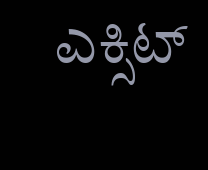ಎಕ್ಸಿಟ್‌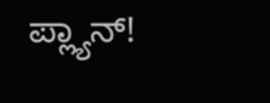ಪ್ಲ್ಯಾನ್‌!